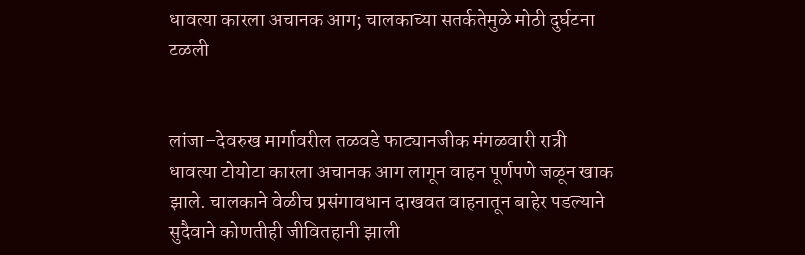धावत्या कारला अचानक आग; चालकाच्या सतर्कतेमुळे मोठी दुर्घटना टळली


लांजा–देवरुख मार्गावरील तळवडे फाट्यानजीक मंगळवारी रात्री धावत्या टोयोटा कारला अचानक आग लागून वाहन पूर्णपणे जळून खाक झाले. चालकाने वेळीच प्रसंगावधान दाखवत वाहनातून बाहेर पडल्याने सुदैवाने कोणतीही जीवितहानी झाली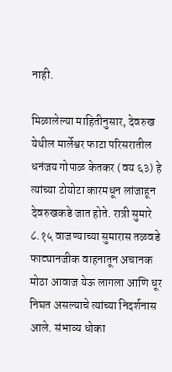नाही.

मिळालेल्या माहितीनुसार, देवरुख येथील मार्लेश्वर फाटा परिसरातील धनंजय गोपाळ केतकर (वय ६३) हे त्यांच्या टोयोटा कारमधून लांजाहून देवरुखकडे जात होते. रात्री सुमारे ८.१५ वाजण्याच्या सुमारास तळवडे फाट्यानजीक वाहनातून अचानक मोठा आवाज येऊ लागला आणि धूर निघत असल्याचे त्यांच्या निदर्शनास आले. संभाव्य धोका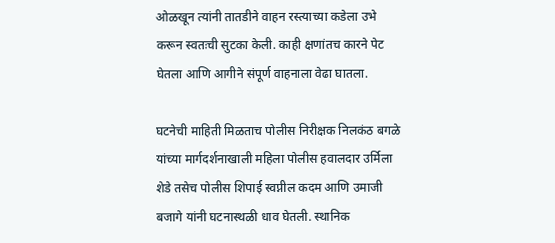ओळखून त्यांनी तातडीने वाहन रस्त्याच्या कडेला उभे करून स्वतःची सुटका केली. काही क्षणांतच कारने पेट घेतला आणि आगीने संपूर्ण वाहनाला वेढा घातला.

घटनेची माहिती मिळताच पोलीस निरीक्षक निलकंठ बगळे यांच्या मार्गदर्शनाखाली महिला पोलीस हवालदार उर्मिला शेडे तसेच पोलीस शिपाई स्वप्नील कदम आणि उमाजी बजागे यांनी घटनास्थळी धाव घेतली. स्थानिक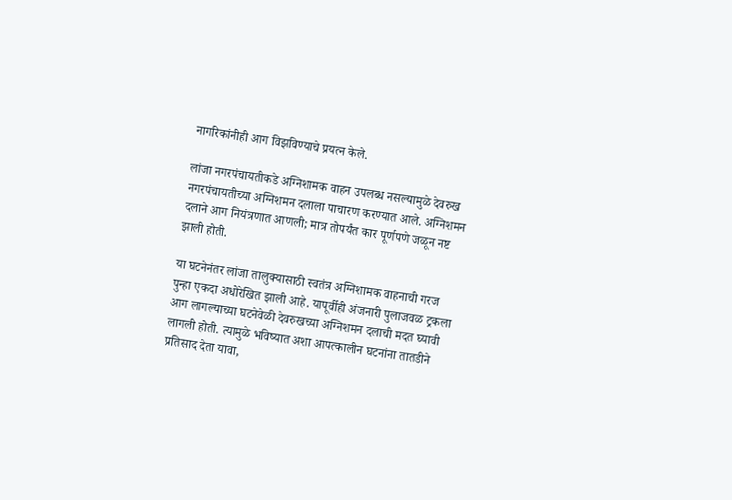नागरिकांनीही आग विझविण्याचे प्रयत्न केले.

लांजा नगरपंचायतीकडे अग्निशामक वाहन उपलब्ध नसल्यामुळे देवरुख नगरपंचायतीच्या अग्निशमन दलाला पाचारण करण्यात आले. अग्निशमन दलाने आग नियंत्रणात आणली; मात्र तोपर्यंत कार पूर्णपणे जळून नष्ट झाली होती.

या घटनेनंतर लांजा तालुक्यासाठी स्वतंत्र अग्निशामक वाहनाची गरज पुन्हा एकदा अधोरेखित झाली आहे. यापूर्वीही अंजनारी पुलाजवळ ट्रकला आग लागल्याच्या घटनेवेळी देवरुखच्या अग्निशमन दलाची मदत घ्यावी लागली होती. त्यामुळे भविष्यात अशा आपत्कालीन घटनांना तातडीने प्रतिसाद देता यावा,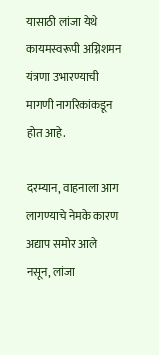यासाठी लांजा येथे कायमस्वरूपी अग्निशमन यंत्रणा उभारण्याची मागणी नागरिकांकडून होत आहे.

दरम्यान, वाहनाला आग लागण्याचे नेमके कारण अद्याप समोर आले नसून, लांजा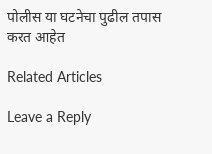पोलीस या घटनेचा पुढील तपास करत आहेत

Related Articles

Leave a Reply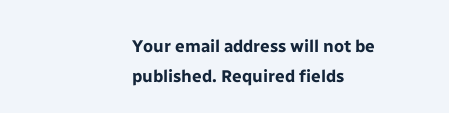Your email address will not be published. Required fields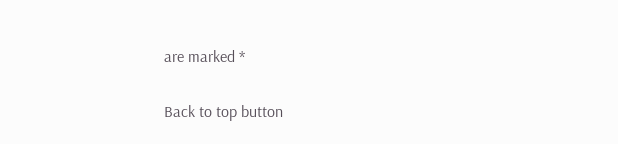are marked *

Back to top button